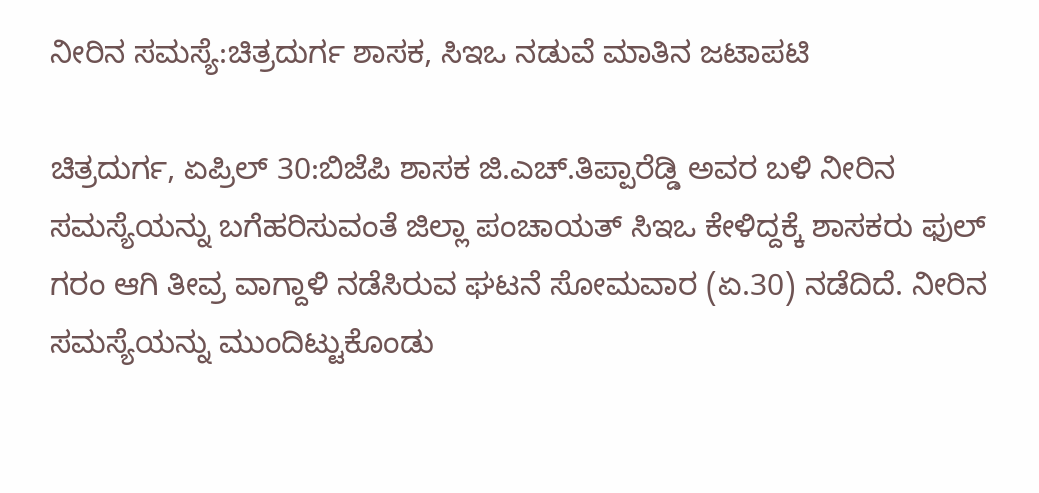ನೀರಿನ ಸಮಸ್ಯೆ:ಚಿತ್ರದುರ್ಗ ಶಾಸಕ, ಸಿಇಒ ನಡುವೆ ಮಾತಿನ ಜಟಾಪಟಿ

ಚಿತ್ರದುರ್ಗ, ಏಪ್ರಿಲ್ 30:ಬಿಜೆಪಿ ಶಾಸಕ ಜಿ.ಎಚ್.ತಿಪ್ಪಾರೆಡ್ಡಿ ಅವರ ಬಳಿ ನೀರಿನ ಸಮಸ್ಯೆಯನ್ನು ಬಗೆಹರಿಸುವಂತೆ ಜಿಲ್ಲಾ ಪಂಚಾಯತ್ ಸಿಇಒ ಕೇಳಿದ್ದಕ್ಕೆ ಶಾಸಕರು ಫುಲ್ ಗರಂ ಆಗಿ ತೀವ್ರ ವಾಗ್ದಾಳಿ ನಡೆಸಿರುವ ಘಟನೆ ಸೋಮವಾರ (ಏ.30) ನಡೆದಿದೆ. ನೀರಿನ ಸಮಸ್ಯೆಯನ್ನು ಮುಂದಿಟ್ಟುಕೊಂಡು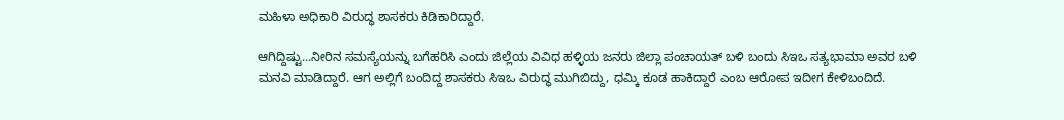ಮಹಿಳಾ ಅಧಿಕಾರಿ ವಿರುದ್ಧ ಶಾಸಕರು ಕಿಡಿಕಾರಿದ್ದಾರೆ.

ಆಗಿದ್ದಿಷ್ಟು...ನೀರಿನ ಸಮಸ್ಯೆಯನ್ನು ಬಗೆಹರಿಸಿ ಎಂದು ಜಿಲ್ಲೆಯ ವಿವಿಧ ಹಳ್ಳಿಯ ಜನರು ಜಿಲ್ಲಾ ಪಂಚಾಯತ್ ಬಳಿ ಬಂದು ಸಿಇಒ ಸತ್ಯಭಾಮಾ ಅವರ ಬಳಿ ಮನವಿ ಮಾಡಿದ್ದಾರೆ. ಆಗ ಅಲ್ಲಿಗೆ ಬಂದಿದ್ದ ಶಾಸಕರು ಸಿಇಒ ವಿರುದ್ಧ ಮುಗಿಬಿದ್ದು, ಧಮ್ಕಿ ಕೂಡ ಹಾಕಿದ್ದಾರೆ ಎಂಬ ಆರೋಪ ಇದೀಗ ಕೇಳಿಬಂದಿದೆ.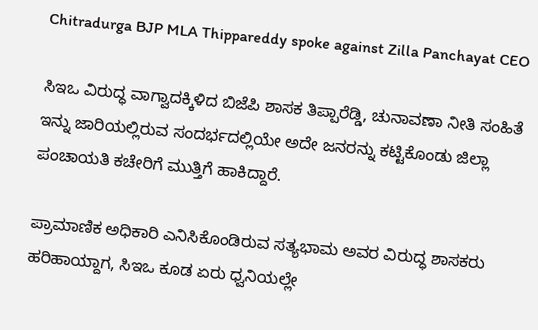Chitradurga BJP MLA Thippareddy spoke against Zilla Panchayat CEO

ಸಿಇಒ ವಿರುದ್ಧ ವಾಗ್ವಾದಕ್ಕಿಳಿದ ಬಿಜೆಪಿ ಶಾಸಕ ತಿಪ್ಪಾರೆಡ್ಡಿ, ಚುನಾವಣಾ ನೀತಿ ಸಂಹಿತೆ ಇನ್ನು ಜಾರಿಯಲ್ಲಿರುವ ಸಂದರ್ಭದಲ್ಲಿಯೇ ಅದೇ ಜನರನ್ನು ಕಟ್ಟಿಕೊಂಡು ಜಿಲ್ಲಾ ಪಂಚಾಯತಿ ಕಚೇರಿಗೆ ಮುತ್ತಿಗೆ ಹಾಕಿದ್ದಾರೆ.

ಪ್ರಾಮಾಣಿಕ ಅಧಿಕಾರಿ ಎನಿಸಿಕೊಂಡಿರುವ ಸತ್ಯಭಾಮ ಅವರ ವಿರುದ್ಧ ಶಾಸಕರು ಹರಿಹಾಯ್ದಾಗ, ಸಿಇಒ ಕೂಡ ಏರು ಧ್ವನಿಯಲ್ಲೇ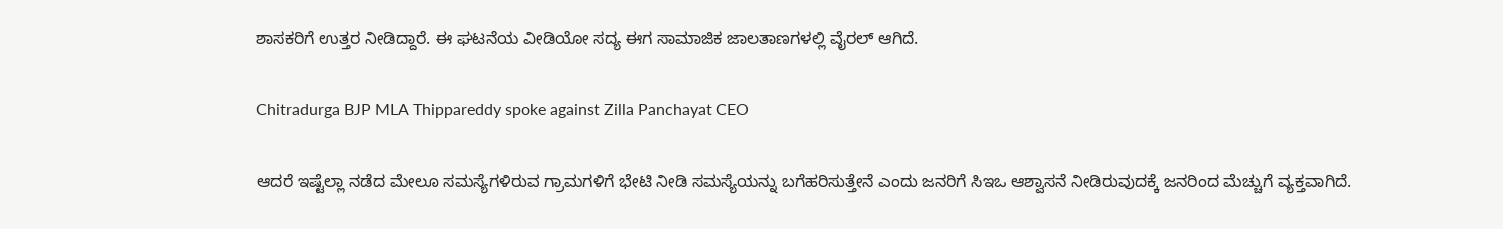ಶಾಸಕರಿಗೆ ಉತ್ತರ ನೀಡಿದ್ದಾರೆ. ಈ ಘಟನೆಯ ವೀಡಿಯೋ ಸದ್ಯ ಈಗ ಸಾಮಾಜಿಕ ಜಾಲತಾಣಗಳಲ್ಲಿ ವೈರಲ್ ಆಗಿದೆ.

Chitradurga BJP MLA Thippareddy spoke against Zilla Panchayat CEO

ಆದರೆ ಇಷ್ಟೆಲ್ಲಾ ನಡೆದ ಮೇಲೂ ಸಮಸ್ಯೆಗಳಿರುವ ಗ್ರಾಮಗಳಿಗೆ ಭೇಟಿ ನೀಡಿ ಸಮಸ್ಯೆಯನ್ನು ಬಗೆಹರಿಸುತ್ತೇನೆ ಎಂದು ಜನರಿಗೆ ಸಿಇಒ ಆಶ್ವಾಸನೆ ನೀಡಿರುವುದಕ್ಕೆ ಜನರಿಂದ ಮೆಚ್ಚುಗೆ ವ್ಯಕ್ತವಾಗಿದೆ.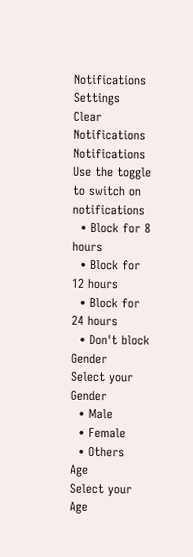Notifications
Settings
Clear Notifications
Notifications
Use the toggle to switch on notifications
  • Block for 8 hours
  • Block for 12 hours
  • Block for 24 hours
  • Don't block
Gender
Select your Gender
  • Male
  • Female
  • Others
Age
Select your Age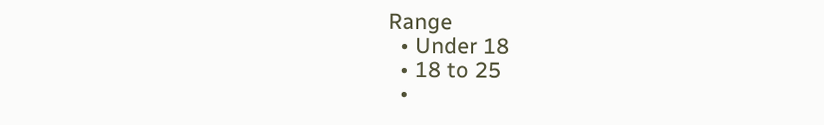Range
  • Under 18
  • 18 to 25
  •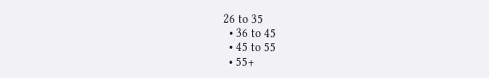26 to 35
  • 36 to 45
  • 45 to 55
  • 55+